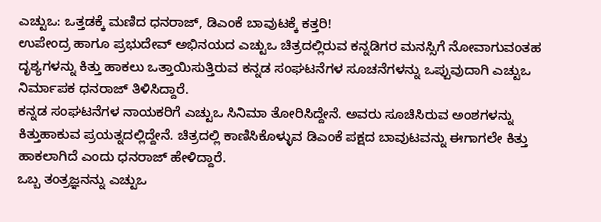ಎಚ್ಟುಒ: ಒತ್ತಡಕ್ಕೆ ಮಣಿದ ಧನರಾಜ್, ಡಿಎಂಕೆ ಬಾವುಟಕ್ಕೆ ಕತ್ತರಿ!
ಉಪೇಂದ್ರ ಹಾಗೂ ಪ್ರಭುದೇವ್ ಅಭಿನಯದ ಎಚ್ಟುಒ ಚಿತ್ರದಲ್ಲಿರುವ ಕನ್ನಡಿಗರ ಮನಸ್ಸಿಗೆ ನೋವಾಗುವಂತಹ ದೃಶ್ಯಗಳನ್ನು ಕಿತ್ತು ಹಾಕಲು ಒತ್ತಾಯಿಸುತ್ತಿರುವ ಕನ್ನಡ ಸಂಘಟನೆಗಳ ಸೂಚನೆಗಳನ್ನು ಒಪ್ಪುವುದಾಗಿ ಎಚ್ಟುಒ ನಿರ್ಮಾಪಕ ಧನರಾಜ್ ತಿಳಿಸಿದ್ದಾರೆ.
ಕನ್ನಡ ಸಂಘಟನೆಗಳ ನಾಯಕರಿಗೆ ಎಚ್ಟುಒ ಸಿನಿಮಾ ತೋರಿಸಿದ್ದೇನೆ. ಅವರು ಸೂಚಿಸಿರುವ ಅಂಶಗಳನ್ನು ಕಿತ್ತುಹಾಕುವ ಪ್ರಯತ್ನದಲ್ಲಿದ್ದೇನೆ. ಚಿತ್ರದಲ್ಲಿ ಕಾಣಿಸಿಕೊಳ್ಳುವ ಡಿಎಂಕೆ ಪಕ್ಷದ ಬಾವುಟವನ್ನು ಈಗಾಗಲೇ ಕಿತ್ತು ಹಾಕಲಾಗಿದೆ ಎಂದು ಧನರಾಜ್ ಹೇಳಿದ್ದಾರೆ.
ಒಬ್ಬ ತಂತ್ರಜ್ಞನನ್ನು ಎಚ್ಟುಒ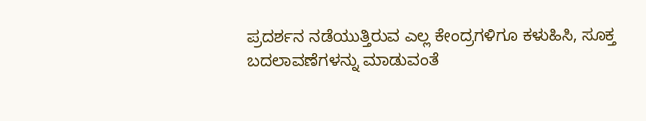ಪ್ರದರ್ಶನ ನಡೆಯುತ್ತಿರುವ ಎಲ್ಲ ಕೇಂದ್ರಗಳಿಗೂ ಕಳುಹಿಸಿ, ಸೂಕ್ತ ಬದಲಾವಣೆಗಳನ್ನು ಮಾಡುವಂತೆ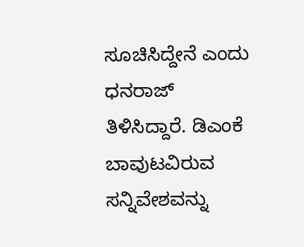ಸೂಚಿಸಿದ್ದೇನೆ ಎಂದು ಧನರಾಜ್ ತಿಳಿಸಿದ್ದಾರೆ. ಡಿಎಂಕೆ ಬಾವುಟವಿರುವ ಸನ್ನಿವೇಶವನ್ನು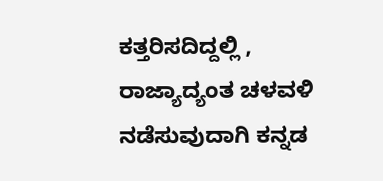ಕತ್ತರಿಸದಿದ್ದಲ್ಲಿ , ರಾಜ್ಯಾದ್ಯಂತ ಚಳವಳಿ ನಡೆಸುವುದಾಗಿ ಕನ್ನಡ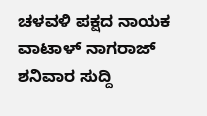ಚಳವಳಿ ಪಕ್ಷದ ನಾಯಕ ವಾಟಾಳ್ ನಾಗರಾಜ್ ಶನಿವಾರ ಸುದ್ದಿ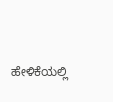ಹೇಳಿಕೆಯಲ್ಲಿ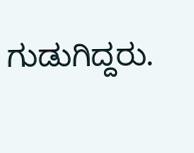ಗುಡುಗಿದ್ದರು.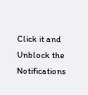Click it and Unblock the Notifications